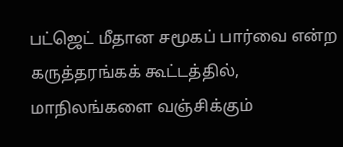பட்ஜெட் மீதான சமூகப் பார்வை என்ற கருத்தரங்கக் கூட்டத்தில், மாநிலங்களை வஞ்சிக்கும்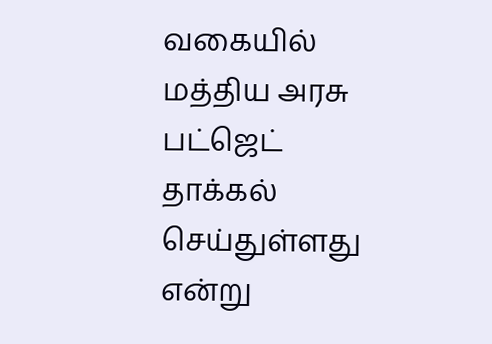வகையில் மத்திய அரசு பட்ஜெட் தாக்கல் செய்துள்ளது என்று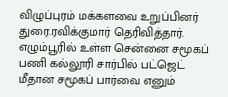விழுப்புரம் மக்களவை உறுப்பினர் துரை.ரவிக்குமார் தெரிவித்தார்.
எழும்பூரில் உள்ள சென்னை சமூகப் பணி கல்லூரி சார்பில் பட்ஜெட் மீதான சமூகப் பார்வை எனும்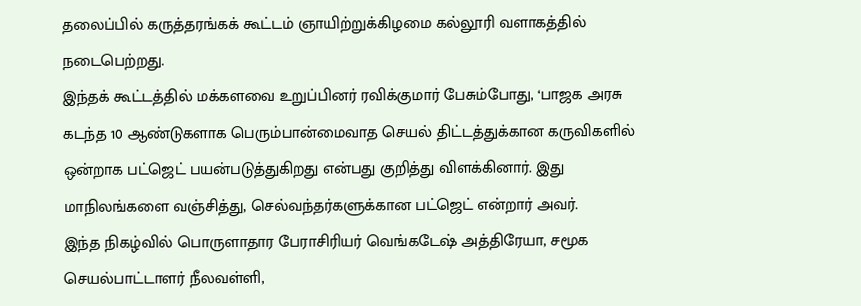தலைப்பில் கருத்தரங்கக் கூட்டம் ஞாயிற்றுக்கிழமை கல்லூரி வளாகத்தில் நடைபெற்றது.
இந்தக் கூட்டத்தில் மக்களவை உறுப்பினர் ரவிக்குமார் பேசும்போது, ‘பாஜக அரசு கடந்த 10 ஆண்டுகளாக பெரும்பான்மைவாத செயல் திட்டத்துக்கான கருவிகளில் ஒன்றாக பட்ஜெட் பயன்படுத்துகிறது என்பது குறித்து விளக்கினார். இது மாநிலங்களை வஞ்சித்து, செல்வந்தர்களுக்கான பட்ஜெட் என்றார் அவர்.
இந்த நிகழ்வில் பொருளாதார பேராசிரியர் வெங்கடேஷ் அத்திரேயா, சமூக செயல்பாட்டாளர் நீலவள்ளி,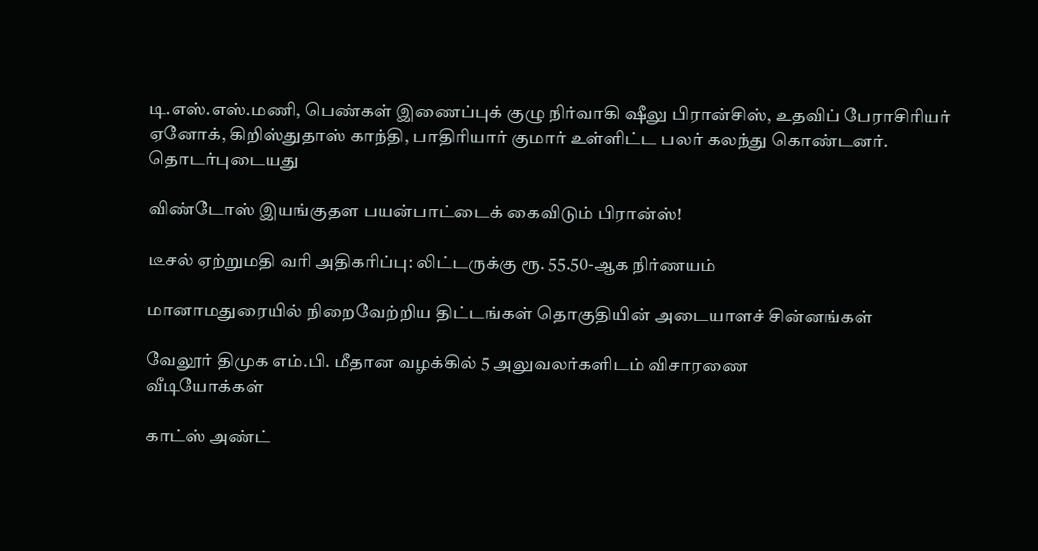டி.எஸ்.எஸ்.மணி, பெண்கள் இணைப்புக் குழு நிர்வாகி ஷீலு பிரான்சிஸ், உதவிப் பேராசிரியர் ஏனோக், கிறிஸ்துதாஸ் காந்தி, பாதிரியார் குமார் உள்ளிட்ட பலர் கலந்து கொண்டனர்.
தொடர்புடையது

விண்டோஸ் இயங்குதள பயன்பாட்டைக் கைவிடும் பிரான்ஸ்!

டீசல் ஏற்றுமதி வரி அதிகரிப்பு: லிட்டருக்கு ரூ. 55.50-ஆக நிர்ணயம்

மானாமதுரையில் நிறைவேற்றிய திட்டங்கள் தொகுதியின் அடையாளச் சின்னங்கள்

வேலூர் திமுக எம்.பி. மீதான வழக்கில் 5 அலுவலர்களிடம் விசாரணை
வீடியோக்கள்

காட்ஸ் அண்ட்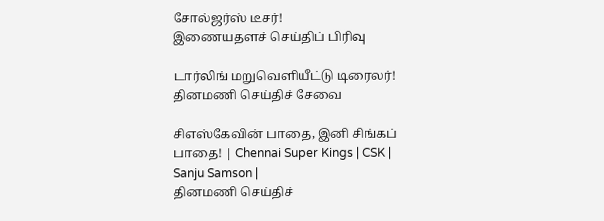சோல்ஜர்ஸ் டீசர்!
இணையதளச் செய்திப் பிரிவு

டார்லிங் மறுவெளியீட்டு டிரைலர்!
தினமணி செய்திச் சேவை

சிஎஸ்கேவின் பாதை, இனி சிங்கப் பாதை! | Chennai Super Kings | CSK | Sanju Samson |
தினமணி செய்திச்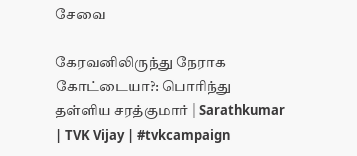சேவை

கேரவனிலிருந்து நேராக கோட்டையா?: பொரிந்து தள்ளிய சரத்குமார் | Sarathkumar | TVK Vijay | #tvkcampaign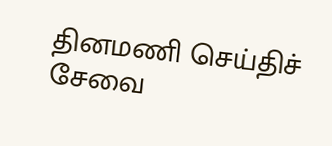தினமணி செய்திச் சேவை